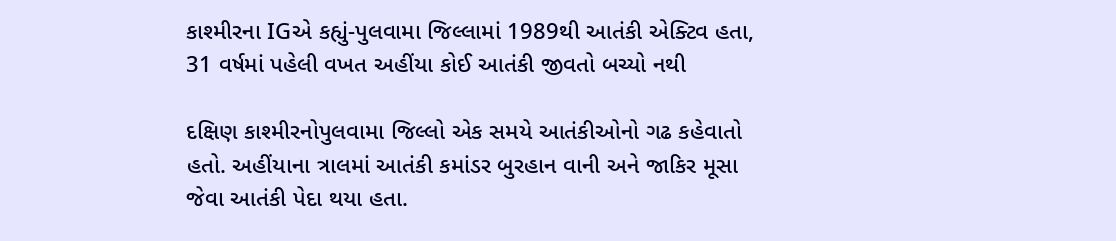કાશ્મીરના IGએ કહ્યું-પુલવામા જિલ્લામાં 1989થી આતંકી એક્ટિવ હતા, 31 વર્ષમાં પહેલી વખત અહીંયા કોઈ આતંકી જીવતો બચ્યો નથી

દક્ષિણ કાશ્મીરનોપુલવામા જિલ્લો એક સમયે આતંકીઓનો ગઢ કહેવાતો હતો. અહીંયાના ત્રાલમાં આતંકી કમાંડર બુરહાન વાની અને જાકિર મૂસા જેવા આતંકી પેદા થયા હતા.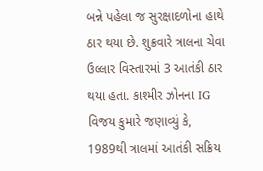બન્ને પહેલા જ સુરક્ષાદળોના હાથે ઠાર થયા છે. શુક્રવારે ત્રાલના ચેવા ઉલ્લાર વિસ્તારમાં 3 આતંકી ઠાર થયા હતા. કાશ્મીર ઝોનના IG વિજય કુમારે જણાવ્યું કે, 1989થી ત્રાલમાં આતંકી સક્રિય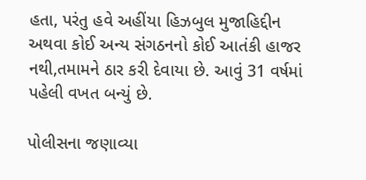હતા, પરંતુ હવે અહીંયા હિઝબુલ મુજાહિદ્દીન અથવા કોઈ અન્ય સંગઠનનો કોઈ આતંકી હાજર નથી,તમામને ઠાર કરી દેવાયા છે. આવું 31 વર્ષમાં પહેલી વખત બન્યું છે.

પોલીસના જણાવ્યા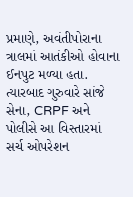પ્રમાણે, અવંતીપોરાના ત્રાલમાં આતંકીઓ હોવાના ઈનપુટ મળ્યા હતા. ત્યારબાદ ગુરુવારે સાંજે સેના, CRPF અને પોલીસે આ વિસ્તારમાં સર્ચ ઓપરેશન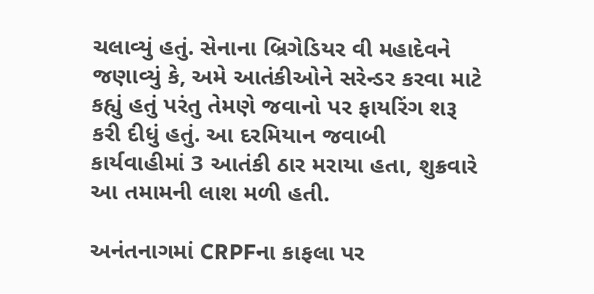ચલાવ્યું હતું. સેનાના બ્રિગેડિયર વી મહાદેવને જણાવ્યું કે, અમે આતંકીઓને સરેન્ડર કરવા માટે કહ્યું હતું પરંતુ તેમણે જવાનો પર ફાયરિંગ શરૂ કરી દીધું હતું. આ દરમિયાન જવાબી કાર્યવાહીમાં 3 આતંકી ઠાર મરાયા હતા, શુક્રવારે આ તમામની લાશ મળી હતી.

અનંતનાગમાં CRPFના કાફલા પર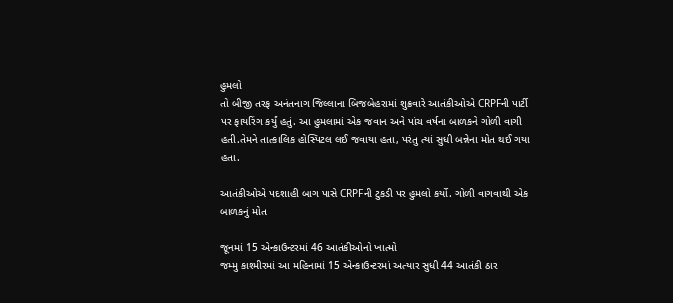હુમલો
તો બીજી તરફ અનંતનાગ જિલ્લાના બિજબેહરામાં શુક્રવારે આતંકીઓએ CRPFની પાર્ટી પર ફાયરિંગ કર્યું હતું. આ હુમલામાં એક જવાન અને પાંચ વર્ષના બાળકને ગોળી વાગી હતી.તેમને તાત્કાલિક હોસ્પિટલ લઈ જવાયા હતા, પરંતુ ત્યાં સુધી બન્નેના મોત થઈ ગયા હતા.

આતંકીઓએ પદશાહી બાગ પાસે CRPFની ટુકડી પર હુમલો કર્યો. ગોળી વાગવાથી એક બાળકનું મોત

જૂનમાં 15 એન્કાઉન્ટરમાં 46 આતંકીઓનો ખાત્મો
જમ્મુ કાશ્મીરમાં આ મહિનામાં 15 એન્કાઉન્ટરમાં અત્યાર સુધી 44 આતંકી ઠાર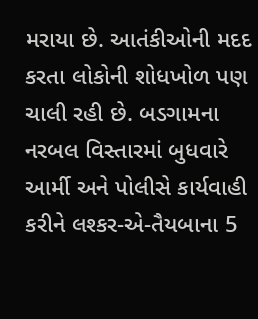મરાયા છે. આતંકીઓની મદદ કરતા લોકોની શોધખોળ પણ ચાલી રહી છે. બડગામના નરબલ વિસ્તારમાં બુધવારે આર્મી અને પોલીસે કાર્યવાહી કરીને લશ્કર-એ-તૈયબાના 5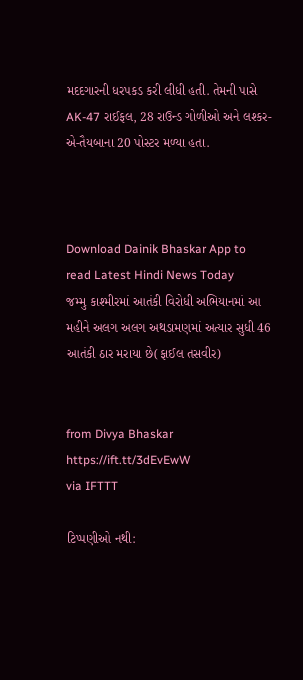મદદગારની ધરપકડ કરી લીધી હતી. તેમની પાસે AK-47 રાઈફલ, 28 રાઉન્ડ ગોળીઓ અને લશ્કર-એ-તૈયબાના 20 પોસ્ટર મળ્યા હતા.



Download Dainik Bhaskar App to read Latest Hindi News Today
જમ્મુ કાશ્મીરમાં આતંકી વિરોધી અભિયાનમાં આ મહીને અલગ અલગ અથડામણમાં અત્યાર સુધી 46 આતંકી ઠાર મરાયા છે(ફાઈલ તસવીર)


from Divya Bhaskar https://ift.tt/3dEvEwW
via IFTTT

ટિપ્પણીઓ નથી: